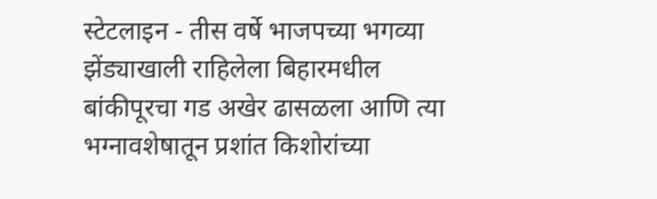स्टेटलाइन - तीस वर्षे भाजपच्या भगव्या झेंड्याखाली राहिलेला बिहारमधील बांकीपूरचा गड अखेर ढासळला आणि त्या भग्नावशेषातून प्रशांत किशोरांच्या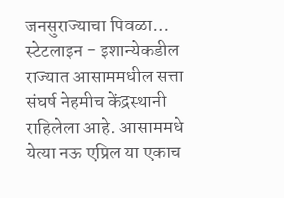जनसुराज्याचा पिवळा…
स्टेटलाइन - इशान्येकडील राज्यात आसाममधील सत्ता संघर्ष नेहमीच केंद्रस्थानी राहिलेला आहे. आसाममधे येत्या नऊ एप्रिल या एकाच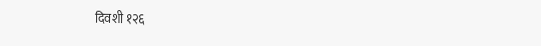दिवशी १२६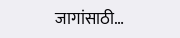जागांसाठी…